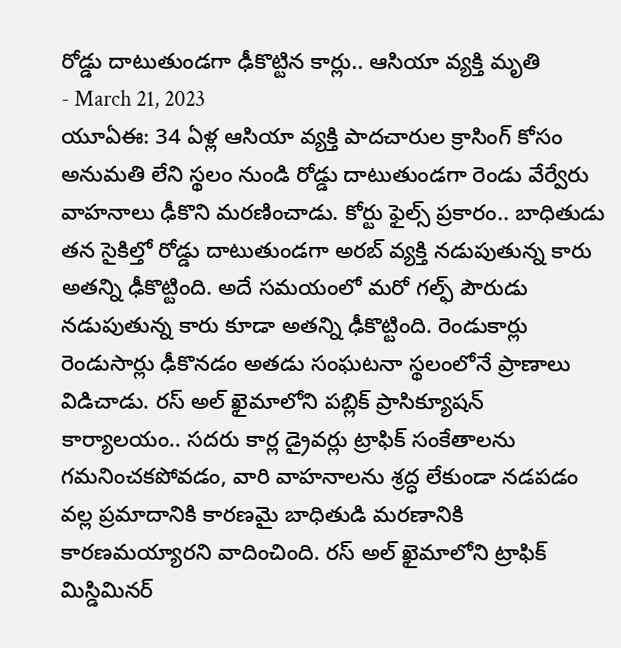రోడ్డు దాటుతుండగా ఢీకొట్టిన కార్లు.. ఆసియా వ్యక్తి మృతి
- March 21, 2023
యూఏఈ: 34 ఏళ్ల ఆసియా వ్యక్తి పాదచారుల క్రాసింగ్ కోసం అనుమతి లేని స్థలం నుండి రోడ్డు దాటుతుండగా రెండు వేర్వేరు వాహనాలు ఢీకొని మరణించాడు. కోర్టు ఫైల్స్ ప్రకారం.. బాధితుడు తన సైకిల్తో రోడ్డు దాటుతుండగా అరబ్ వ్యక్తి నడుపుతున్న కారు అతన్ని ఢీకొట్టింది. అదే సమయంలో మరో గల్ఫ్ పౌరుడు నడుపుతున్న కారు కూడా అతన్ని ఢీకొట్టింది. రెండుకార్లు రెండుసార్లు ఢీకొనడం అతడు సంఘటనా స్థలంలోనే ప్రాణాలు విడిచాడు. రస్ అల్ ఖైమాలోని పబ్లిక్ ప్రాసిక్యూషన్ కార్యాలయం.. సదరు కార్ల డ్రైవర్లు ట్రాఫిక్ సంకేతాలను గమనించకపోవడం, వారి వాహనాలను శ్రద్ధ లేకుండా నడపడం వల్ల ప్రమాదానికి కారణమై బాధితుడి మరణానికి కారణమయ్యారని వాదించింది. రస్ అల్ ఖైమాలోని ట్రాఫిక్ మిస్డిమినర్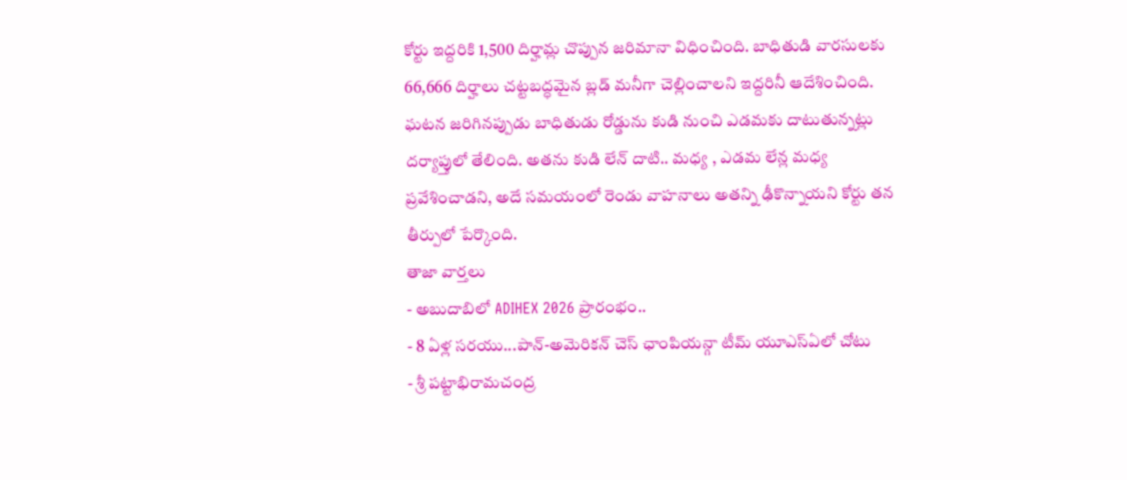కోర్టు ఇద్దరికి 1,500 దిర్హామ్ల చొప్పున జరిమానా విధించింది. బాధితుడి వారసులకు 66,666 దిర్హాలు చట్టబద్ధమైన బ్లడ్ మనీగా చెల్లించాలని ఇద్దరినీ ఆదేశించింది. ఘటన జరిగినప్పుడు బాధితుడు రోడ్డును కుడి నుంచి ఎడమకు దాటుతున్నట్లు దర్యాప్తులో తేలింది. అతను కుడి లేన్ దాటి.. మధ్య , ఎడమ లేన్ల మధ్య ప్రవేశించాడని, అదే సమయంలో రెండు వాహనాలు అతన్ని ఢీకొన్నాయని కోర్టు తన తీర్పులో పేర్కొంది.
తాజా వార్తలు
- అబుదాబిలో ADIHEX 2026 ప్రారంభం..
- 8 ఏళ్ల సరయు...పాన్-అమెరికన్ చెస్ ఛాంపియన్గా టీమ్ యూఎస్ఏలో చోటు
- శ్రీ పట్టాభిరామచంద్ర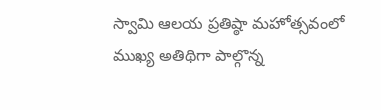స్వామి ఆలయ ప్రతిష్ఠా మహోత్సవంలో ముఖ్య అతిథిగా పాల్గొన్న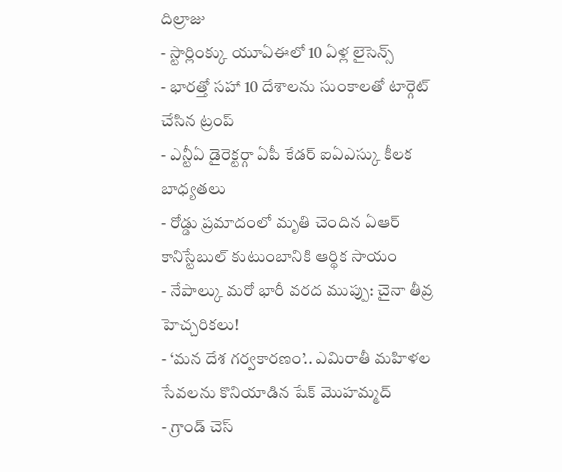దిల్రాజు
- స్టార్లింక్కు యూఏఈలో 10 ఏళ్ల లైసెన్స్
- భారత్తో సహా 10 దేశాలను సుంకాలతో టార్గెట్ చేసిన ట్రంప్
- ఎన్టీఏ డైరెక్టర్గా ఏపీ కేడర్ ఐఏఎస్కు కీలక బాధ్యతలు
- రోడ్డు ప్రమాదంలో మృతి చెందిన ఏఆర్ కానిస్టేబుల్ కుటుంబానికి ఆర్థిక సాయం
- నేపాల్కు మరో భారీ వరద ముప్పు: చైనా తీవ్ర హెచ్చరికలు!
- ‘మన దేశ గర్వకారణం’.. ఎమిరాతీ మహిళల సేవలను కొనియాడిన షేక్ మొహమ్మద్
- గ్రాండ్ చెస్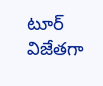టూర్ విజేతగా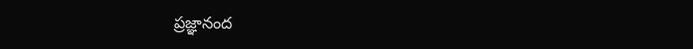ప్రజ్ఞానంద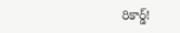రికార్డ్!